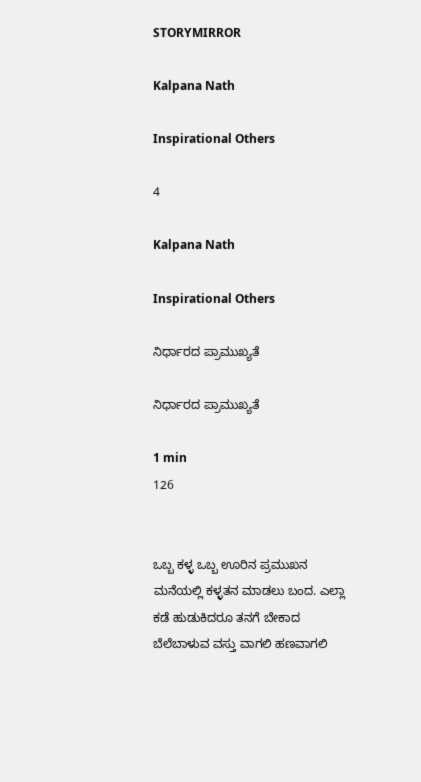STORYMIRROR

Kalpana Nath

Inspirational Others

4

Kalpana Nath

Inspirational Others

ನಿರ್ಧಾರದ ಪ್ರಾಮುಖ್ಯತೆ

ನಿರ್ಧಾರದ ಪ್ರಾಮುಖ್ಯತೆ

1 min
126


ಒಬ್ಬ ಕಳ್ಳ ಒಬ್ಬ ಊರಿನ ಪ್ರಮುಖನ ಮನೆಯಲ್ಲಿ ಕಳ್ಳತನ ಮಾಡಲು ಬಂದ. ಎಲ್ಲಾ ಕಡೆ ಹುಡುಕಿದರೂ ತನಗೆ ಬೇಕಾದ ಬೆಲೆಬಾಳುವ ವಸ್ತು ವಾಗಲಿ ಹಣವಾಗಲಿ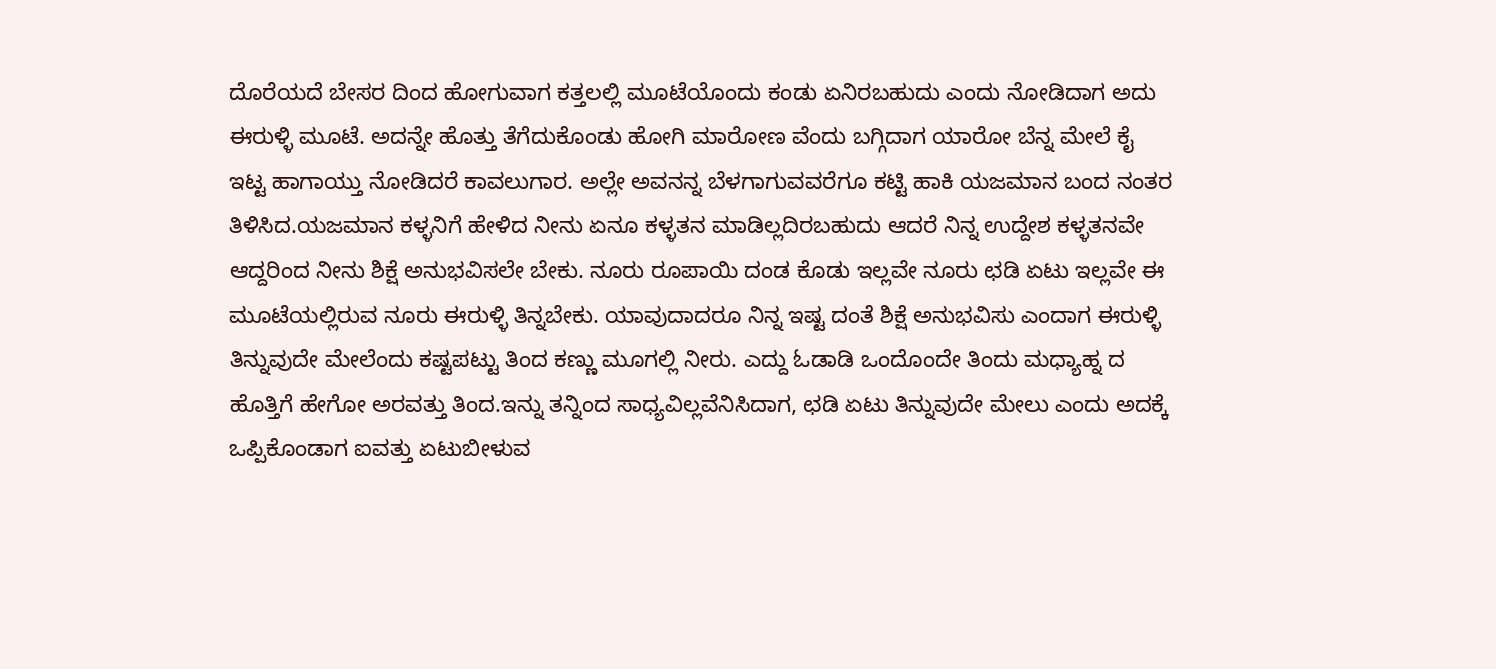ದೊರೆಯದೆ ಬೇಸರ ದಿಂದ ಹೋಗುವಾಗ ಕತ್ತಲಲ್ಲಿ ಮೂಟೆಯೊಂದು ಕಂಡು ಏನಿರಬಹುದು ಎಂದು ನೋಡಿದಾಗ ಅದು ಈರುಳ್ಳಿ ಮೂಟೆ. ಅದನ್ನೇ ಹೊತ್ತು ತೆಗೆದುಕೊಂಡು ಹೋಗಿ ಮಾರೋಣ ವೆಂದು ಬಗ್ಗಿದಾಗ ಯಾರೋ ಬೆನ್ನ ಮೇಲೆ ಕೈ ಇಟ್ಟ ಹಾಗಾಯ್ತು ನೋಡಿದರೆ ಕಾವಲುಗಾರ. ಅಲ್ಲೇ ಅವನನ್ನ ಬೆಳಗಾಗುವವರೆಗೂ ಕಟ್ಟಿ ಹಾಕಿ ಯಜಮಾನ ಬಂದ ನಂತರ ತಿಳಿಸಿದ.ಯಜಮಾನ ಕಳ್ಳನಿಗೆ ಹೇಳಿದ ನೀನು ಏನೂ ಕಳ್ಳತನ ಮಾಡಿಲ್ಲದಿರಬಹುದು ಆದರೆ ನಿನ್ನ ಉದ್ದೇಶ ಕಳ್ಳತನವೇ ಆದ್ದರಿಂದ ನೀನು ಶಿಕ್ಷೆ ಅನುಭವಿಸಲೇ ಬೇಕು. ನೂರು ರೂಪಾಯಿ ದಂಡ ಕೊಡು ಇಲ್ಲವೇ ನೂರು ಛಡಿ ಏಟು ಇಲ್ಲವೇ ಈ ಮೂಟೆಯಲ್ಲಿರುವ ನೂರು ಈರುಳ್ಳಿ ತಿನ್ನಬೇಕು. ಯಾವುದಾದರೂ ನಿನ್ನ ಇಷ್ಟ ದಂತೆ ಶಿಕ್ಷೆ ಅನುಭವಿಸು ಎಂದಾಗ ಈರುಳ್ಳಿ ತಿನ್ನುವುದೇ ಮೇಲೆಂದು ಕಷ್ಟಪಟ್ಟು ತಿಂದ ಕಣ್ಣು ಮೂಗಲ್ಲಿ ನೀರು. ಎದ್ದು ಓಡಾಡಿ ಒಂದೊಂದೇ ತಿಂದು ಮಧ್ಯಾಹ್ನ ದ ಹೊತ್ತಿಗೆ ಹೇಗೋ ಅರವತ್ತು ತಿಂದ.ಇನ್ನು ತನ್ನಿಂದ ಸಾಧ್ಯವಿಲ್ಲವೆನಿಸಿದಾಗ, ಛಡಿ ಏಟು ತಿನ್ನುವುದೇ ಮೇಲು ಎಂದು ಅದಕ್ಕೆ ಒಪ್ಪಿಕೊಂಡಾಗ ಐವತ್ತು ಏಟುಬೀಳುವ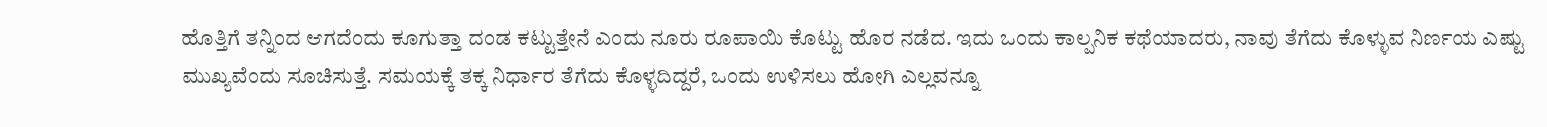ಹೊತ್ತಿಗೆ ತನ್ನಿಂದ ಆಗದೆಂದು ಕೂಗುತ್ತಾ ದಂಡ ಕಟ್ಟುತ್ತೇನೆ ಎಂದು ನೂರು ರೂಪಾಯಿ ಕೊಟ್ಟು ಹೊರ ನಡೆದ. ಇದು ಒಂದು ಕಾಲ್ಪನಿಕ ಕಥೆಯಾದರು, ನಾವು ತೆಗೆದು ಕೊಳ್ಳುವ ನಿರ್ಣಯ ಎಷ್ಟು ಮುಖ್ಯವೆಂದು ಸೂಚಿಸುತ್ತೆ. ಸಮಯಕ್ಕೆ ತಕ್ಕ ನಿರ್ಧಾರ ತೆಗೆದು ಕೊಳ್ಳದಿದ್ದರೆ, ಒಂದು ಉಳಿಸಲು ಹೋಗಿ ಎಲ್ಲವನ್ನೂ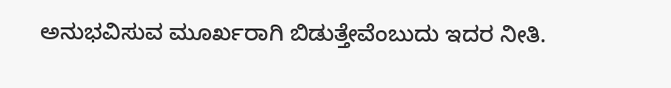ಅನುಭವಿಸುವ ಮೂರ್ಖರಾಗಿ ಬಿಡುತ್ತೇವೆಂಬುದು ಇದರ ನೀತಿ.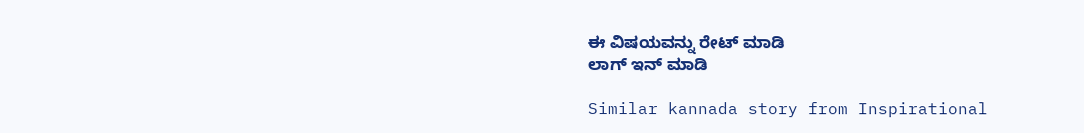ಈ ವಿಷಯವನ್ನು ರೇಟ್ ಮಾಡಿ
ಲಾಗ್ ಇನ್ ಮಾಡಿ

Similar kannada story from Inspirational